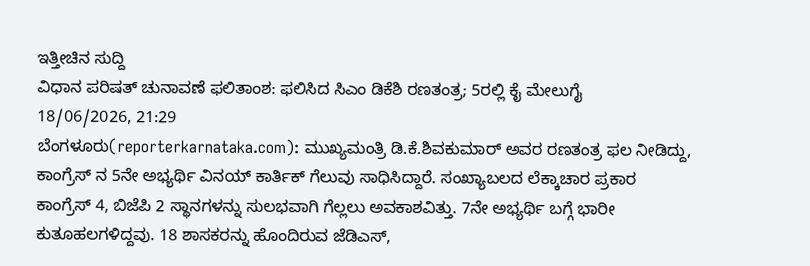ಇತ್ತೀಚಿನ ಸುದ್ದಿ
ವಿಧಾನ ಪರಿಷತ್ ಚುನಾವಣೆ ಫಲಿತಾಂಶ: ಫಲಿಸಿದ ಸಿಎಂ ಡಿಕೆಶಿ ರಣತಂತ್ರ; 5ರಲ್ಲಿ ಕೈ ಮೇಲುಗೈ
18/06/2026, 21:29
ಬೆಂಗಳೂರು(reporterkarnataka.com): ಮುಖ್ಯಮಂತ್ರಿ ಡಿ.ಕೆ.ಶಿವಕುಮಾರ್ ಅವರ ರಣತಂತ್ರ ಫಲ ನೀಡಿದ್ದು, ಕಾಂಗ್ರೆಸ್ ನ 5ನೇ ಅಭ್ಯರ್ಥಿ ವಿನಯ್ ಕಾರ್ತಿಕ್ ಗೆಲುವು ಸಾಧಿಸಿದ್ದಾರೆ. ಸಂಖ್ಯಾಬಲದ ಲೆಕ್ಕಾಚಾರ ಪ್ರಕಾರ ಕಾಂಗ್ರೆಸ್ 4, ಬಿಜೆಪಿ 2 ಸ್ಥಾನಗಳನ್ನು ಸುಲಭವಾಗಿ ಗೆಲ್ಲಲು ಅವಕಾಶವಿತ್ತು. 7ನೇ ಅಭ್ಯರ್ಥಿ ಬಗ್ಗೆ ಭಾರೀ ಕುತೂಹಲಗಳಿದ್ದವು. 18 ಶಾಸಕರನ್ನು ಹೊಂದಿರುವ ಜೆಡಿಎಸ್,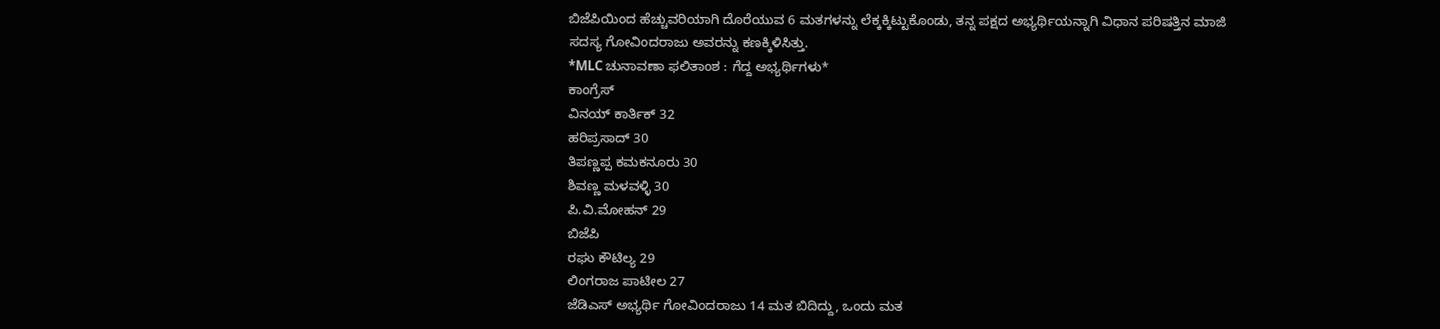ಬಿಜೆಪಿಯಿಂದ ಹೆಚ್ಚುವರಿಯಾಗಿ ದೊರೆಯುವ 6 ಮತಗಳನ್ನು ಲೆಕ್ಕಕ್ಕಿಟ್ಟುಕೊಂಡು, ತನ್ನ ಪಕ್ಷದ ಅಭ್ಯರ್ಥಿಯನ್ನಾಗಿ ವಿಧಾನ ಪರಿಷತ್ತಿನ ಮಾಜಿ ಸದಸ್ಯ ಗೋವಿಂದರಾಜು ಅವರನ್ನು ಕಣಕ್ಕಿಳಿಸಿತ್ತು.
*MLC ಚುನಾವಣಾ ಫಲಿತಾಂಶ : ಗೆದ್ದ ಅಭ್ಯರ್ಥಿಗಳು*
ಕಾಂಗ್ರೆಸ್
ವಿನಯ್ ಕಾರ್ತಿಕ್ 32
ಹರಿಪ್ರಸಾದ್ 30
ತಿಪಣ್ಣಪ್ಪ ಕಮಕನೂರು 30
ಶಿವಣ್ಣ ಮಳವಳ್ಳಿ 30
ಪಿ.ವಿ.ಮೋಹನ್ 29
ಬಿಜೆಪಿ
ರಘು ಕೌಟಿಲ್ಯ 29
ಲಿಂಗರಾಜ ಪಾಟೀಲ 27
ಜೆಡಿಎಸ್ ಅಭ್ಯರ್ಥಿ ಗೋವಿಂದರಾಜು 14 ಮತ ಬಿದಿದ್ದು, ಒಂದು ಮತ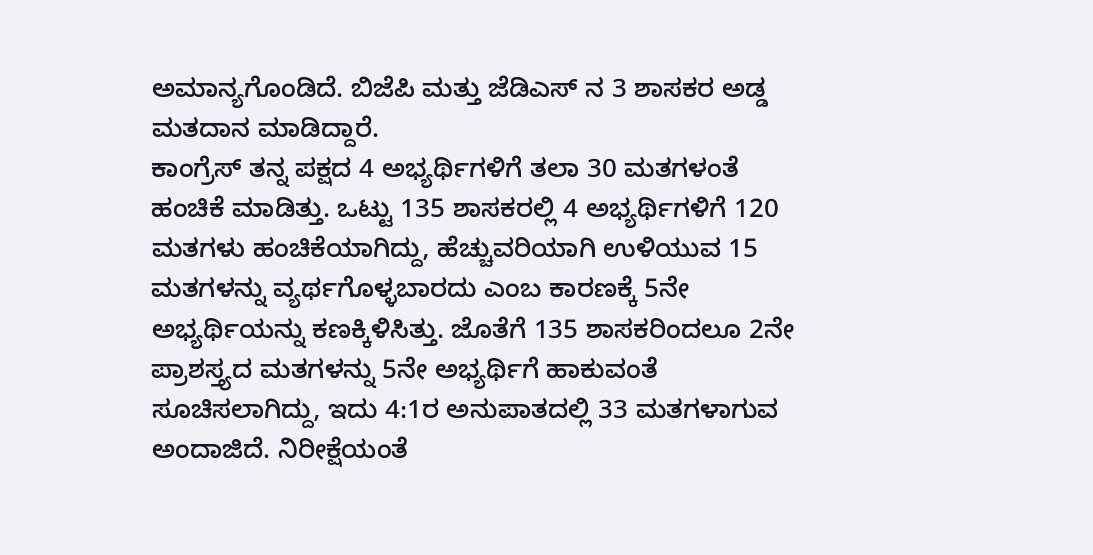ಅಮಾನ್ಯಗೊಂಡಿದೆ. ಬಿಜೆಪಿ ಮತ್ತು ಜೆಡಿಎಸ್ ನ 3 ಶಾಸಕರ ಅಡ್ಡ ಮತದಾನ ಮಾಡಿದ್ದಾರೆ.
ಕಾಂಗ್ರೆಸ್ ತನ್ನ ಪಕ್ಷದ 4 ಅಭ್ಯರ್ಥಿಗಳಿಗೆ ತಲಾ 30 ಮತಗಳಂತೆ ಹಂಚಿಕೆ ಮಾಡಿತ್ತು. ಒಟ್ಟು 135 ಶಾಸಕರಲ್ಲಿ 4 ಅಭ್ಯರ್ಥಿಗಳಿಗೆ 120 ಮತಗಳು ಹಂಚಿಕೆಯಾಗಿದ್ದು, ಹೆಚ್ಚುವರಿಯಾಗಿ ಉಳಿಯುವ 15 ಮತಗಳನ್ನು ವ್ಯರ್ಥಗೊಳ್ಳಬಾರದು ಎಂಬ ಕಾರಣಕ್ಕೆ 5ನೇ ಅಭ್ಯರ್ಥಿಯನ್ನು ಕಣಕ್ಕಿಳಿಸಿತ್ತು. ಜೊತೆಗೆ 135 ಶಾಸಕರಿಂದಲೂ 2ನೇ ಪ್ರಾಶಸ್ತ್ಯದ ಮತಗಳನ್ನು 5ನೇ ಅಭ್ಯರ್ಥಿಗೆ ಹಾಕುವಂತೆ ಸೂಚಿಸಲಾಗಿದ್ದು, ಇದು 4:1ರ ಅನುಪಾತದಲ್ಲಿ 33 ಮತಗಳಾಗುವ ಅಂದಾಜಿದೆ. ನಿರೀಕ್ಷೆಯಂತೆ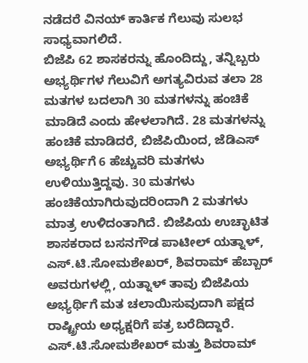ನಡೆದರೆ ವಿನಯ್ ಕಾರ್ತಿಕ ಗೆಲುವು ಸುಲಭ ಸಾಧ್ಯವಾಗಲಿದೆ.
ಬಿಜೆಪಿ 62 ಶಾಸಕರನ್ನು ಹೊಂದಿದ್ದು, ತನ್ನಿಬ್ಬರು ಅಭ್ಯರ್ಥಿಗಳ ಗೆಲುವಿಗೆ ಅಗತ್ಯವಿರುವ ತಲಾ 28 ಮತಗಳ ಬದಲಾಗಿ 30 ಮತಗಳನ್ನು ಹಂಚಿಕೆ ಮಾಡಿದೆ ಎಂದು ಹೇಳಲಾಗಿದೆ. 28 ಮತಗಳನ್ನು ಹಂಚಿಕೆ ಮಾಡಿದರೆ, ಬಿಜೆಪಿಯಿಂದ, ಜೆಡಿಎಸ್ ಅಭ್ಯರ್ಥಿಗೆ 6 ಹೆಚ್ಚುವರಿ ಮತಗಳು ಉಳಿಯುತ್ತಿದ್ದವು. 30 ಮತಗಳು ಹಂಚಿಕೆಯಾಗಿರುವುದರಿಂದಾಗಿ 2 ಮತಗಳು ಮಾತ್ರ ಉಳಿದಂತಾಗಿದೆ. ಬಿಜೆಪಿಯ ಉಚ್ಛಾಟಿತ ಶಾಸಕರಾದ ಬಸನಗೌಡ ಪಾಟೀಲ್ ಯತ್ನಾಳ್, ಎಸ್.ಟಿ.ಸೋಮಶೇಖರ್, ಶಿವರಾಮ್ ಹೆಬ್ಬಾರ್ ಅವರುಗಳಲ್ಲಿ, ಯತ್ನಾಳ್ ತಾವು ಬಿಜೆಪಿಯ ಅಭ್ಯರ್ಥಿಗೆ ಮತ ಚಲಾಯಿಸುವುದಾಗಿ ಪಕ್ಷದ ರಾಷ್ಟ್ರೀಯ ಅಧ್ಯಕ್ಷರಿಗೆ ಪತ್ರ ಬರೆದಿದ್ದಾರೆ. ಎಸ್.ಟಿ.ಸೋಮಶೇಖರ್ ಮತ್ತು ಶಿವರಾಮ್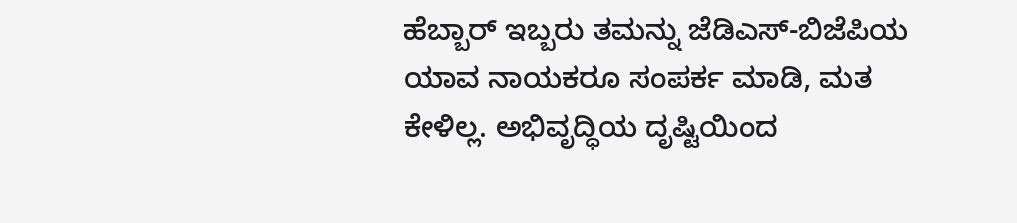ಹೆಬ್ಬಾರ್ ಇಬ್ಬರು ತಮನ್ನು ಜೆಡಿಎಸ್-ಬಿಜೆಪಿಯ ಯಾವ ನಾಯಕರೂ ಸಂಪರ್ಕ ಮಾಡಿ, ಮತ ಕೇಳಿಲ್ಲ. ಅಭಿವೃದ್ಧಿಯ ದೃಷ್ಟಿಯಿಂದ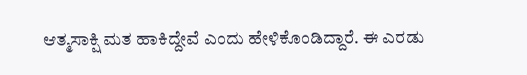ಆತ್ಮಸಾಕ್ಷಿ ಮತ ಹಾಕಿದ್ದೇವೆ ಎಂದು ಹೇಳಿಕೊಂಡಿದ್ದಾರೆ. ಈ ಎರಡು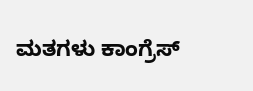ಮತಗಳು ಕಾಂಗ್ರೆಸ್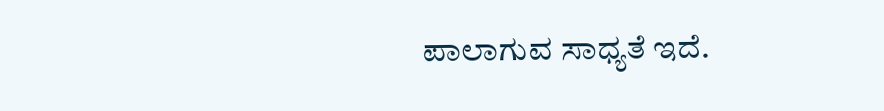ಪಾಲಾಗುವ ಸಾಧ್ಯತೆ ಇದೆ.